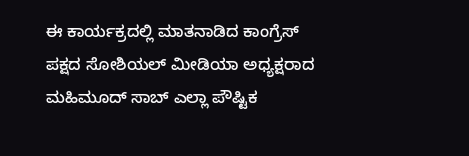ಈ ಕಾರ್ಯಕ್ರದಲ್ಲಿ ಮಾತನಾಡಿದ ಕಾಂಗ್ರೆಸ್ ಪಕ್ಷದ ಸೋಶಿಯಲ್ ಮೀಡಿಯಾ ಅಧ್ಯಕ್ಷರಾದ ಮಹಿಮೂದ್ ಸಾಬ್ ಎಲ್ಲಾ ಪೌಷ್ಟಿಕ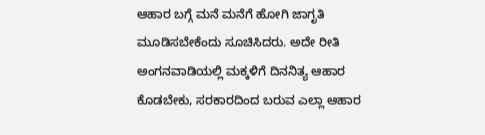ಆಹಾರ ಬಗ್ಗೆ ಮನೆ ಮನೆಗೆ ಹೋಗಿ ಜಾಗೃತಿ ಮೂಡಿಸಬೇಕೆಂದು ಸೂಚಿಸಿದರು. ಅದೇ ರೀತಿ ಅಂಗನವಾಡಿಯಲ್ಲಿ ಮಕ್ಕಳಿಗೆ ದಿನನಿತ್ಯ ಆಹಾರ ಕೊಡಬೇಕು, ಸರಕಾರದಿಂದ ಬರುವ ಎಲ್ಲಾ ಆಹಾರ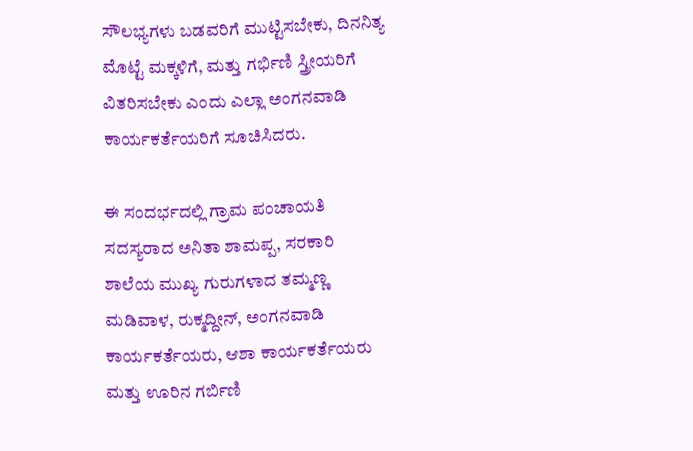ಸೌಲಭ್ಯಗಳು ಬಡವರಿಗೆ ಮುಟ್ಟಿಸಬೇಕು, ದಿನನಿತ್ಯ ಮೊಟ್ಟೆ ಮಕ್ಕಳಿಗೆ, ಮತ್ತು ಗರ್ಭಿಣಿ ಸ್ತ್ರೀಯರಿಗೆ ವಿತರಿಸಬೇಕು ಎಂದು ಎಲ್ಲಾ ಅಂಗನವಾಡಿ ಕಾರ್ಯಕರ್ತೆಯರಿಗೆ ಸೂಚಿಸಿದರು.

ಈ ಸಂದರ್ಭದಲ್ಲಿ ಗ್ರಾಮ ಪಂಚಾಯತಿ ಸದಸ್ಯರಾದ ಅನಿತಾ ಶಾಮಪ್ಪ, ಸರಕಾರಿ ಶಾಲೆಯ ಮುಖ್ಯ ಗುರುಗಳಾದ ತಮ್ಮಣ್ಣ ಮಡಿವಾಳ, ರುಕ್ಮದ್ದೀನ್, ಅಂಗನವಾಡಿ ಕಾರ್ಯಕರ್ತೆಯರು, ಆಶಾ ಕಾರ್ಯಕರ್ತೆಯರು ಮತ್ತು ಊರಿನ ಗರ್ಬಿಣಿ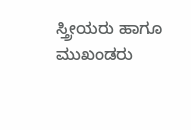ಸ್ತ್ರೀಯರು ಹಾಗೂ ಮುಖಂಡರು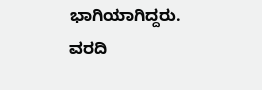ಭಾಗಿಯಾಗಿದ್ದರು.
ವರದಿ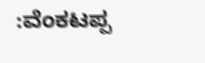:ವೆಂಕಟಪ್ಪ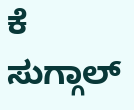ಕೆ ಸುಗ್ಗಾಲ್